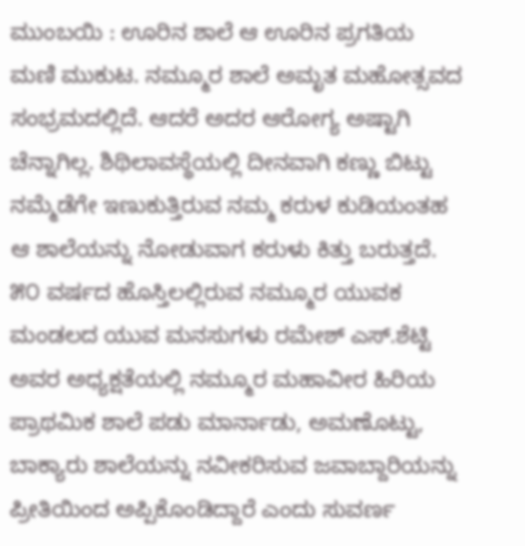ಮುಂಬಯಿ : ಊರಿನ ಶಾಲೆ ಆ ಊರಿನ ಪ್ರಗತಿಯ ಮಣಿ ಮುಕುಟ. ನಮ್ಮೂರ ಶಾಲೆ ಅಮೃತ ಮಹೋತ್ಸವದ ಸಂಭ್ರಮದಲ್ಲಿದೆ. ಆದರೆ ಅದರ ಆರೋಗ್ಯ ಅಷ್ಟಾಗಿ ಚೆನ್ನಾಗಿಲ್ಲ. ಶಿಥಿಲಾವಸ್ಥೆಯಲ್ಲಿ ದೀನವಾಗಿ ಕಣ್ಣು ಬಿಟ್ಟು ನಮ್ಮೆಡೆಗೇ ಇಣುಕುತ್ತಿರುವ ನಮ್ಮ ಕರುಳ ಕುಡಿಯಂತಹ ಆ ಶಾಲೆಯನ್ನು ನೋಡುವಾಗ ಕರುಳು ಕಿತ್ತು ಬರುತ್ತದೆ. ೫೦ ವರ್ಷದ ಹೊಸ್ತಿಲಲ್ಲಿರುವ ನಮ್ಮೂರ ಯುವಕ ಮಂಡಲದ ಯುವ ಮನಸುಗಳು ರಮೇಶ್ ಎಸ್.ಶೆಟ್ಟಿ ಅವರ ಅಧ್ಯಕ್ಷತೆಯಲ್ಲಿ ನಮ್ಮೂರ ಮಹಾವೀರ ಹಿರಿಯ ಪ್ರಾಥಮಿಕ ಶಾಲೆ ಪಡು ಮಾರ್ನಾಡು, ಅಮಣೊಟ್ಟು, ಬಾಕ್ಯಾರು ಶಾಲೆಯನ್ನು ನವೀಕರಿಸುವ ಜವಾಬ್ದಾರಿಯನ್ನು ಪ್ರೀತಿಯಿಂದ ಅಪ್ಪಿಕೊಂಡಿದ್ದಾರೆ ಎಂದು ಸುವರ್ಣ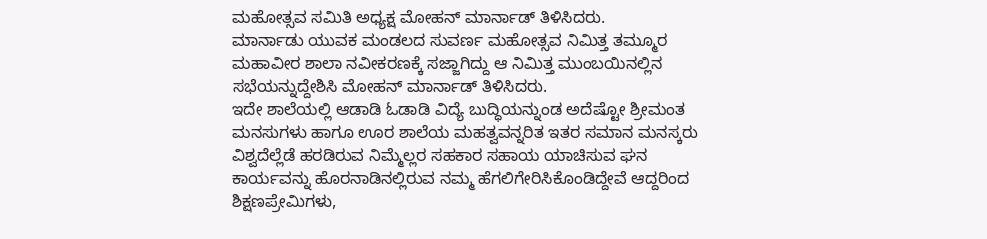ಮಹೋತ್ಸವ ಸಮಿತಿ ಅಧ್ಯಕ್ಷ ಮೋಹನ್ ಮಾರ್ನಾಡ್ ತಿಳಿಸಿದರು.
ಮಾರ್ನಾಡು ಯುವಕ ಮಂಡಲದ ಸುವರ್ಣ ಮಹೋತ್ಸವ ನಿಮಿತ್ತ ತಮ್ಮೂರ ಮಹಾವೀರ ಶಾಲಾ ನವೀಕರಣಕ್ಕೆ ಸಜ್ಜಾಗಿದ್ದು ಆ ನಿಮಿತ್ತ ಮುಂಬಯಿನಲ್ಲಿನ ಸಭೆಯನ್ನುದ್ದೇಶಿಸಿ ಮೋಹನ್ ಮಾರ್ನಾಡ್ ತಿಳಿಸಿದರು.
ಇದೇ ಶಾಲೆಯಲ್ಲಿ ಆಡಾಡಿ ಓಡಾಡಿ ವಿದ್ಯೆ ಬುದ್ಧಿಯನ್ನುಂಡ ಅದೆಷ್ಟೋ ಶ್ರೀಮಂತ ಮನಸುಗಳು ಹಾಗೂ ಊರ ಶಾಲೆಯ ಮಹತ್ವವನ್ನರಿತ ಇತರ ಸಮಾನ ಮನಸ್ಕರು ವಿಶ್ವದೆಲ್ಲೆಡೆ ಹರಡಿರುವ ನಿಮ್ಮೆಲ್ಲರ ಸಹಕಾರ ಸಹಾಯ ಯಾಚಿಸುವ ಘನ ಕಾರ್ಯವನ್ನು ಹೊರನಾಡಿನಲ್ಲಿರುವ ನಮ್ಮ ಹೆಗಲಿಗೇರಿಸಿಕೊಂಡಿದ್ದೇವೆ ಆದ್ದರಿಂದ ಶಿಕ್ಷಣಪ್ರೇಮಿಗಳು,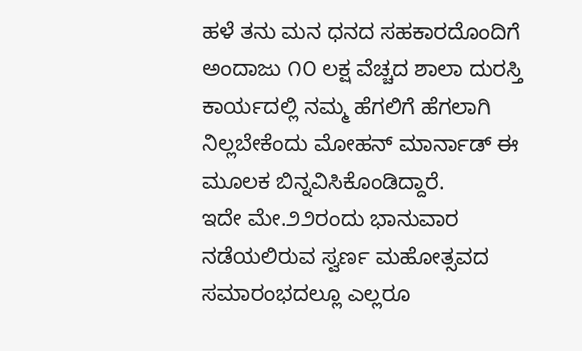ಹಳೆ ತನು ಮನ ಧನದ ಸಹಕಾರದೊಂದಿಗೆ ಅಂದಾಜು ೧೦ ಲಕ್ಷ ವೆಚ್ಚದ ಶಾಲಾ ದುರಸ್ತಿ ಕಾರ್ಯದಲ್ಲಿ ನಮ್ಮ ಹೆಗಲಿಗೆ ಹೆಗಲಾಗಿ ನಿಲ್ಲಬೇಕೆಂದು ಮೋಹನ್ ಮಾರ್ನಾಡ್ ಈ ಮೂಲಕ ಬಿನ್ನವಿಸಿಕೊಂಡಿದ್ದಾರೆ.
ಇದೇ ಮೇ.೨೨ರಂದು ಭಾನುವಾರ ನಡೆಯಲಿರುವ ಸ್ವರ್ಣ ಮಹೋತ್ಸವದ ಸಮಾರಂಭದಲ್ಲೂ ಎಲ್ಲರೂ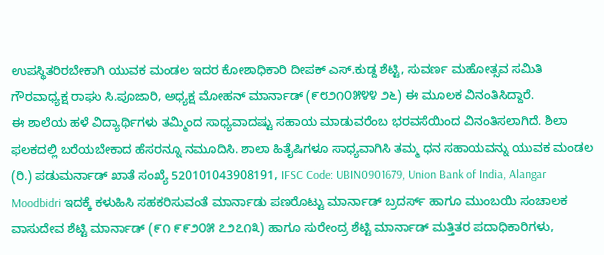ಉಪಸ್ಥಿತರಿರಬೇಕಾಗಿ ಯುವಕ ಮಂಡಲ ಇದರ ಕೋಶಾಧಿಕಾರಿ ದೀಪಕ್ ಎಸ್.ಕುಡ್ದ ಶೆಟ್ಟಿ, ಸುವರ್ಣ ಮಹೋತ್ಸವ ಸಮಿತಿ ಗೌರವಾಧ್ಯಕ್ಷ ರಾಘು ಸಿ.ಪೂಜಾರಿ, ಅಧ್ಯಕ್ಷ ಮೋಹನ್ ಮಾರ್ನಾಡ್ (೯೮೨೧೦೫೪೪ ೨೬) ಈ ಮೂಲಕ ವಿನಂತಿಸಿದ್ದಾರೆ.
ಈ ಶಾಲೆಯ ಹಳೆ ವಿದ್ಯಾರ್ಥಿಗಳು ತಮ್ಮಿಂದ ಸಾಧ್ಯವಾದಷ್ಟು ಸಹಾಯ ಮಾಡುವರೆಂಬ ಭರವಸೆಯಿಂದ ವಿನಂತಿಸಲಾಗಿದೆ. ಶಿಲಾ ಫಲಕದಲ್ಲಿ ಬರೆಯಬೇಕಾದ ಹೆಸರನ್ನೂ ನಮೂದಿಸಿ. ಶಾಲಾ ಹಿತೈಷಿಗಳೂ ಸಾಧ್ಯವಾಗಿಸಿ ತಮ್ಮ ಧನ ಸಹಾಯವನ್ನು ಯುವಕ ಮಂಡಲ (ರಿ.) ಪಡುಮರ್ನಾಡ್ ಖಾತೆ ಸಂಖ್ಯೆ 520101043908191, IFSC Code: UBIN0901679, Union Bank of India, Alangar Moodbidri ಇದಕ್ಕೆ ಕಳುಹಿಸಿ ಸಹಕರಿಸುವಂತೆ ಮಾರ್ನಾಡು ಪಣರೊಟ್ಟು ಮಾರ್ನಾಡ್ ಬ್ರದರ್ಸ್ ಹಾಗೂ ಮುಂಬಯಿ ಸಂಚಾಲಕ ವಾಸುದೇವ ಶೆಟ್ಟಿ ಮಾರ್ನಾಡ್ (೯೧ ೯೯೨೦೫ ೭೨೭೧೩) ಹಾಗೂ ಸುರೇಂದ್ರ ಶೆಟ್ಟಿ ಮಾರ್ನಾಡ್ ಮತ್ತಿತರ ಪದಾಧಿಕಾರಿಗಳು,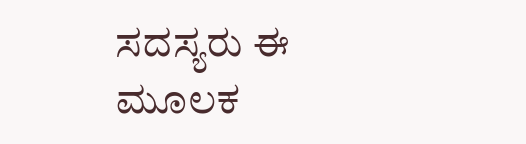ಸದಸ್ಯರು ಈ ಮೂಲಕ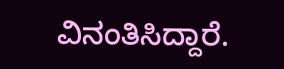ವಿನಂತಿಸಿದ್ದಾರೆ.